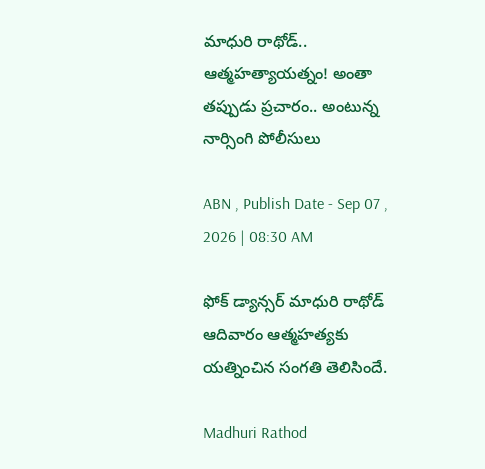మాధురి రాథోడ్.. ఆత్మహత్యాయత్నం! అంతా తప్పుడు ప్రచారం.. అంటున్న నార్సింగి పోలీసులు

ABN , Publish Date - Sep 07 , 2026 | 08:30 AM

ఫోక్ డ్యాన్స‌ర్‌ మాధురి రాథోడ్ ఆదివారం ఆత్మహత్యకు యత్నించిన సంగ‌తి తెలిసిందే.

Madhuri Rathod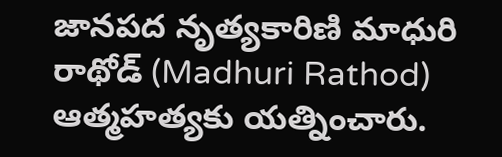జానపద నృత్యకారిణి మాధురి రాథోడ్ (Madhuri Rathod) ఆత్మహత్యకు యత్నించారు.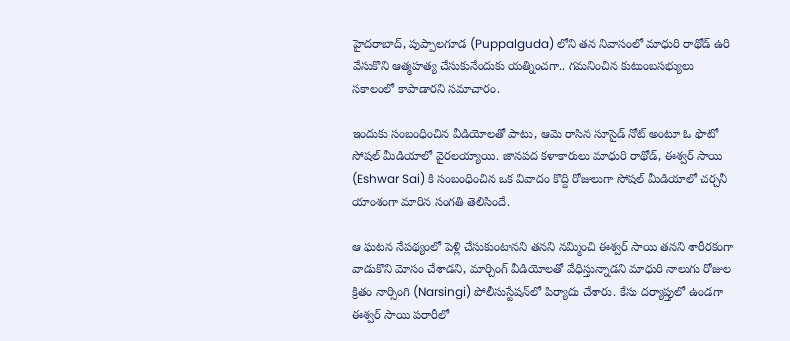హైదరాబాద్, పుప్పాలగూడ (Puppalguda) లోని తన నివాసంలో మాధురి రాథోడ్ ఉరి వేసుకొని ఆత్మహత్య చేసుకునేందుకు యత్నించగా.. గమనించిన కుటుంబసభ్యులు సకాలంలో కాపాడారని సమాచారం.

ఇందుకు సంబంధించిన వీడియోలతో పాటు, ఆమె రాసిన సూసైడ్ నోట్ అంటూ ఓ ఫొటో సోషల్ మీడియాలో వైరలయ్యాయి. జానపద కళాకారులు మాధురి రాథోడ్, ఈశ్వర్ సాయి (Eshwar Sai) కి సంబంధించిన ఒక వివాదం కొద్ది రోజులుగా సోషల్ మీడియాలో చర్చనీ యాంశంగా మారిన సంగతి తెలిసిందే.

ఆ ఘటన నేపథ్యంలో పెళ్లి చేసుకుంటానని తనని నమ్మించి ఈశ్వర్ సాయి తనని శారీరకంగా వాడుకొని మోసం చేశాడని, మార్చింగ్ వీడియోలతో వేధిస్తున్నాడని మాధురి నాలుగు రోజుల క్రితం నార్సింగి (Narsingi) పోలీసుస్టేషన్‌లో పిర్యాదు చేశారు. కేసు దర్యాప్తులో ఉండగా ఈశ్వర్ సాయి పరారీలో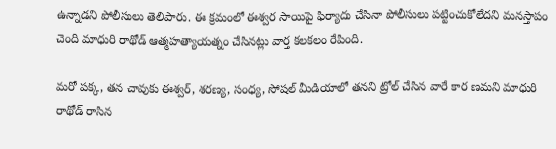ఉన్నాడని పోలీసులు తెలిపారు. ఈ క్రమంలో ఈశ్వర సాయిపై ఫిర్యాదు చేసినా పోలీసులు పట్టించుకోలేదని మనస్తాపం చెంది మాధురి రాథోడ్ ఆత్మహత్యాయత్నం చేసిన‌ట్లు వార్త కలకలం రేపింది.

మరో పక్క, తన చావుకు ఈశ్వర్, శరణ్య, సంధ్య, సోషల్ మీడియాలో తనని ట్రోల్ చేసిన వారే కార ణమని మాధురి రాథోడ్ రాసిన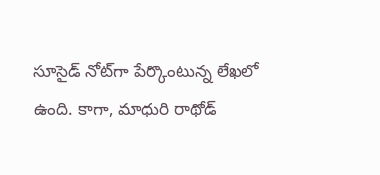సూసైడ్ నోట్‌గా పేర్కొంటున్న లేఖలో ఉంది. కాగా, మాధురి రాథోడ్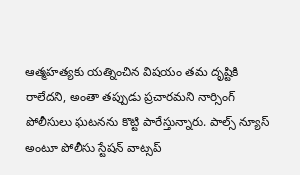ఆత్మహత్యకు యత్నించిన విషయం తమ దృష్టికి రాలేదని, అంతా తప్పుడు ప్రచారమని నార్సింగ్ పోలీసులు ఘటనను కొట్టి పారేస్తున్నారు. పాల్స్ న్యూస్ అంటూ పోలీసు స్టేషన్ వాట్సప్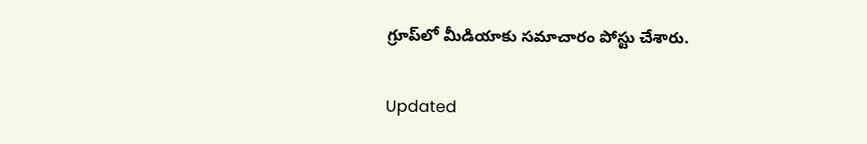గ్రూప్‌లో మీడియాకు సమాచారం పోస్టు చేశారు.

Updated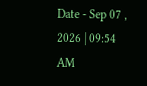Date - Sep 07 , 2026 | 09:54 AM